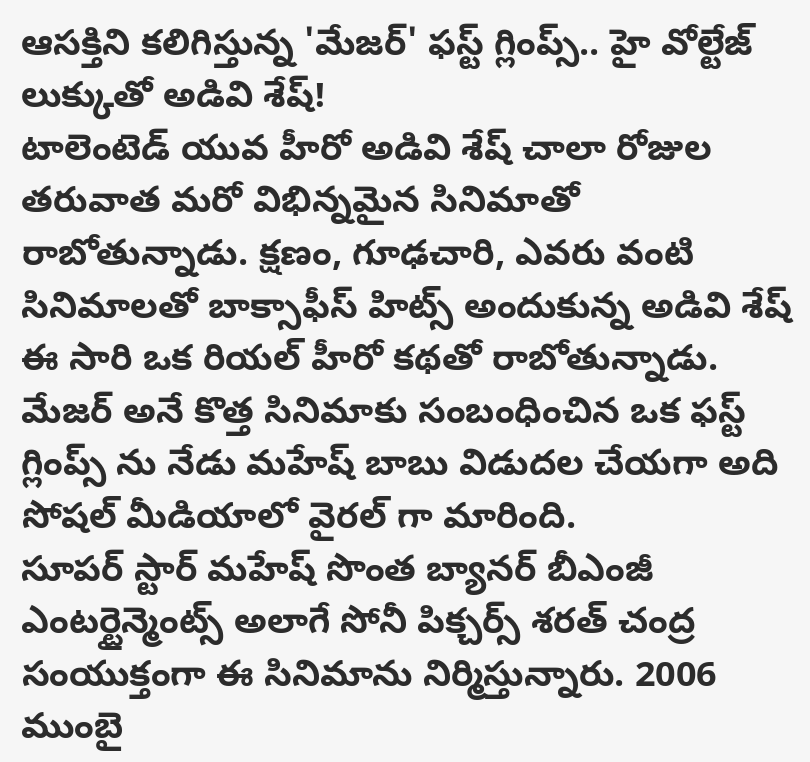ఆసక్తిని కలిగిస్తున్న 'మేజర్' ఫస్ట్ గ్లింప్స్.. హై వోల్టేజ్ లుక్కుతో అడివి శేష్!
టాలెంటెడ్ యువ హీరో అడివి శేష్ చాలా రోజుల తరువాత మరో విభిన్నమైన సినిమాతో రాబోతున్నాడు. క్షణం, గూఢచారి, ఎవరు వంటి సినిమాలతో బాక్సాఫీస్ హిట్స్ అందుకున్న అడివి శేష్ ఈ సారి ఒక రియల్ హీరో కథతో రాబోతున్నాడు. మేజర్ అనే కొత్త సినిమాకు సంబంధించిన ఒక ఫస్ట్ గ్లింప్స్ ను నేడు మహేష్ బాబు విడుదల చేయగా అది సోషల్ మీడియాలో వైరల్ గా మారింది.
సూపర్ స్టార్ మహేష్ సొంత బ్యానర్ బీఎంజీ ఎంటర్టైన్మెంట్స్ అలాగే సోనీ పిక్చర్స్ శరత్ చంద్ర సంయుక్తంగా ఈ సినిమాను నిర్మిస్తున్నారు. 2006 ముంబై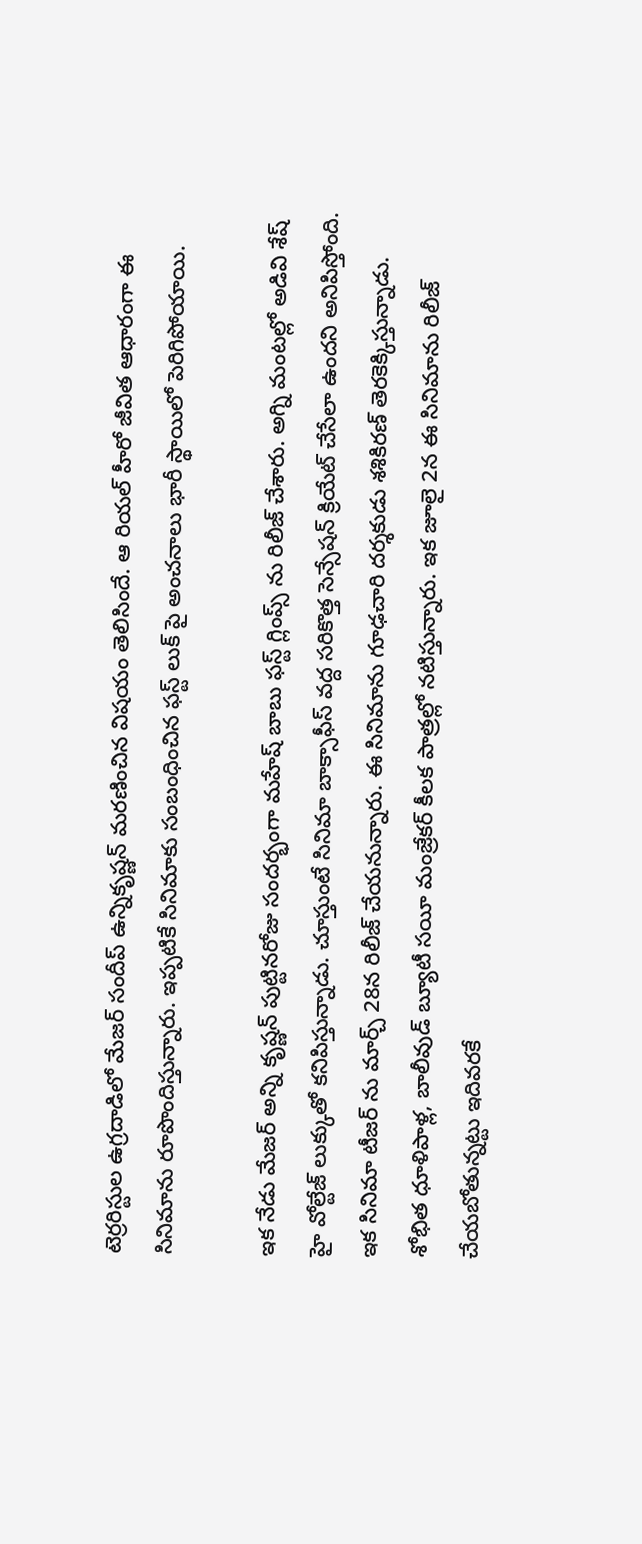టెర్రరిస్టుల ఉగ్రదాడిలో మేజర్ సందీప్ ఉన్నికృష్ణన్ మరణించిన విషయం తెలిసిందే. ఆ రియల్ హీరో జీవిత ఆధారంగా ఈ సినిమాను రూపొందిస్తున్నారు. ఇప్పటికే సినిమాకు సంబంధించిన ఫస్ట్ లుక్ పై అంచనాలు భారీ స్థాయిలో పెరిగిపోయాయి.

ఇక నేడు మేజర్ అన్ని కృష్ణన్ పుట్టినరోజు సందర్భంగా మహేష్ బాబు ఫస్ట్ గ్లింప్స్ ను రిలీజ్ చేశారు. అగ్ని మంటల్లో అడివి శేష్ హై వోల్టేజ్ లుక్కుతో కనిపిస్తున్నాడు. చూస్తుంటే సినిమా బాక్సాఫీస్ వద్ద సరికొత్త సెన్సేషన్ క్రియేట్ చేసేలా ఉందని అనిపిస్తోంది. ఇక సినిమా టీజర్ ను మార్చ్ 28న రిలీజ్ చేయనున్నారు. ఈ సినిమాను గూఢచారి దర్శకుడు శశికిరణ్ తెరకెక్కిస్తున్నాడు. శోభిత ధూళిపాళ్ల, బాలీవుడ్ బ్యూటీ సయీ మంజ్రేకర్ కీలక పాత్రల్లో నటిస్తున్నారు. ఇక జూలై 2న ఈ సినిమాను రిలీజ్ చేయబోతున్నట్టు ఇదివరకే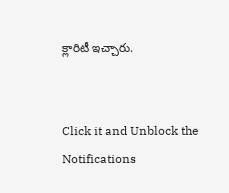క్లారిటీ ఇచ్చారు.


Click it and Unblock the Notifications